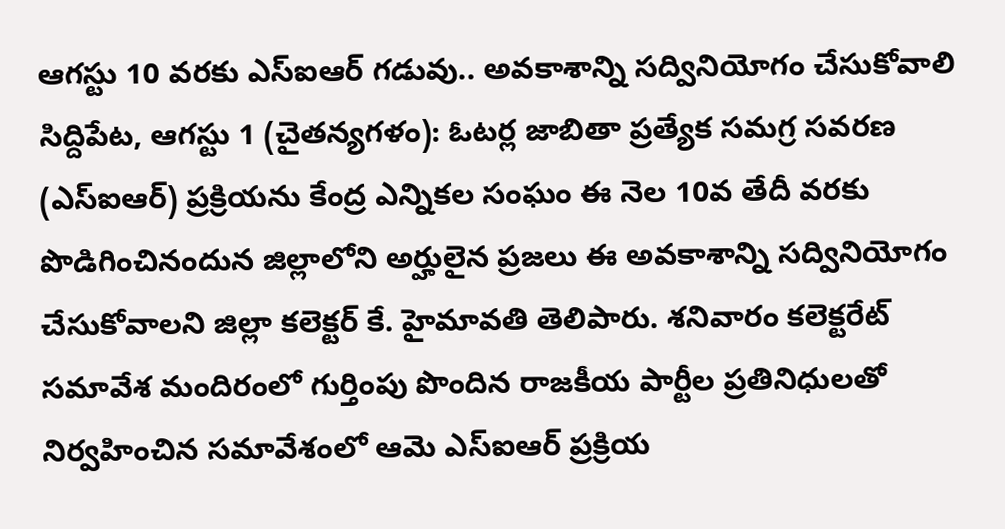ఆగస్టు 10 వరకు ఎస్ఐఆర్ గడువు.. అవకాశాన్ని సద్వినియోగం చేసుకోవాలి
సిద్దిపేట, ఆగస్టు 1 (చైతన్యగళం): ఓటర్ల జాబితా ప్రత్యేక సమగ్ర సవరణ (ఎస్ఐఆర్) ప్రక్రియను కేంద్ర ఎన్నికల సంఘం ఈ నెల 10వ తేదీ వరకు పొడిగించినందున జిల్లాలోని అర్హులైన ప్రజలు ఈ అవకాశాన్ని సద్వినియోగం చేసుకోవాలని జిల్లా కలెక్టర్ కే. హైమావతి తెలిపారు. శనివారం కలెక్టరేట్ సమావేశ మందిరంలో గుర్తింపు పొందిన రాజకీయ పార్టీల ప్రతినిధులతో నిర్వహించిన సమావేశంలో ఆమె ఎస్ఐఆర్ ప్రక్రియ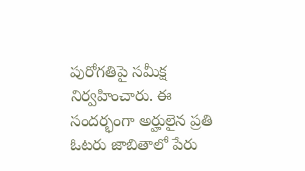పురోగతిపై సమీక్ష నిర్వహించారు. ఈ సందర్భంగా అర్హులైన ప్రతి ఓటరు జాబితాలో పేరు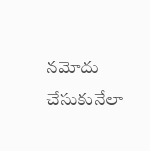నమోదు చేసుకునేలా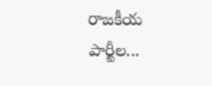రాజకీయ పార్టీల...